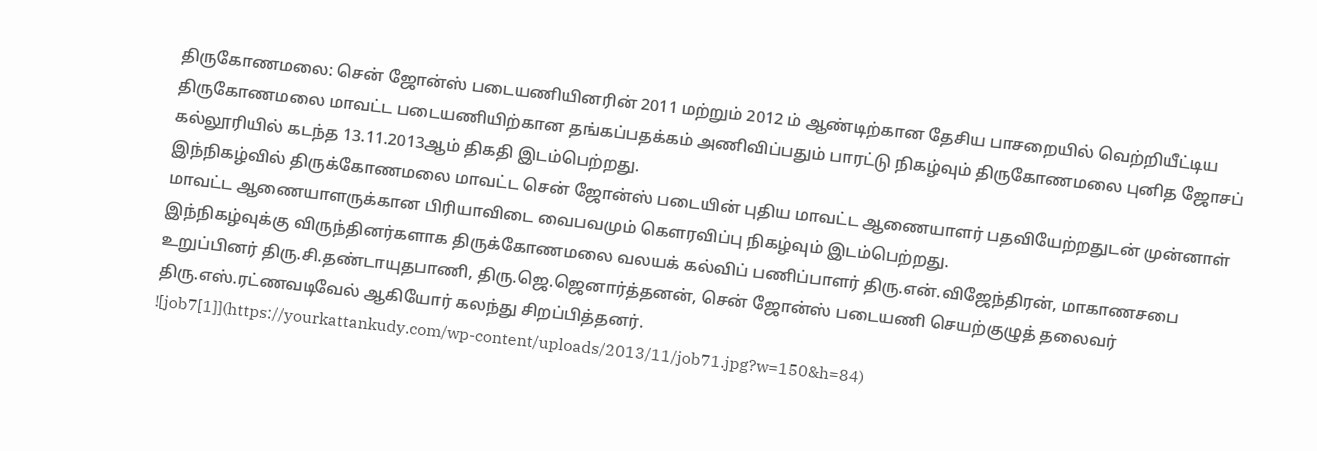திருகோணமலை: சென் ஜோன்ஸ் படையணியினரின் 2011 மற்றும் 2012 ம் ஆண்டிற்கான தேசிய பாசறையில் வெற்றியீட்டிய திருகோணமலை மாவட்ட படையணியிற்கான தங்கப்பதக்கம் அணிவிப்பதும் பாரட்டு நிகழ்வும் திருகோணமலை புனித ஜோசப் கல்லூரியில் கடந்த 13.11.2013ஆம் திகதி இடம்பெற்றது.
இந்நிகழ்வில் திருக்கோணமலை மாவட்ட சென் ஜோன்ஸ் படையின் புதிய மாவட்ட ஆணையாளர் பதவியேற்றதுடன் முன்னாள் மாவட்ட ஆணையாளருக்கான பிரியாவிடை வைபவமும் கௌரவிப்பு நிகழ்வும் இடம்பெற்றது.
இந்நிகழ்வுக்கு விருந்தினர்களாக திருக்கோணமலை வலயக் கல்விப் பணிப்பாளர் திரு.என்.விஜேந்திரன், மாகாணசபை உறுப்பினர் திரு.சி.தண்டாயுதபாணி, திரு.ஜெ.ஜெனார்த்தனன், சென் ஜோன்ஸ் படையணி செயற்குழுத் தலைவர் திரு.எஸ்.ரட்ணவடிவேல் ஆகியோர் கலந்து சிறப்பித்தனர்.
![job7[1]](https://yourkattankudy.com/wp-content/uploads/2013/11/job71.jpg?w=150&h=84)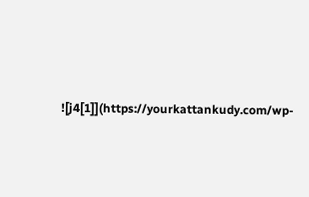![j4[1]](https://yourkattankudy.com/wp-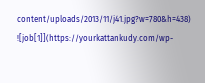content/uploads/2013/11/j41.jpg?w=780&h=438)
![job[1]](https://yourkattankudy.com/wp-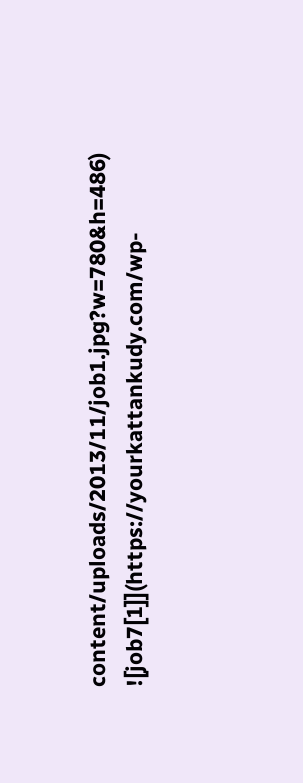content/uploads/2013/11/job1.jpg?w=780&h=486)
![job7[1]](https://yourkattankudy.com/wp-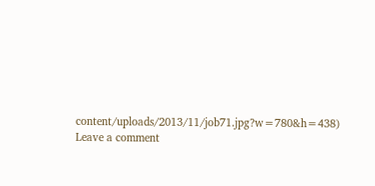content/uploads/2013/11/job71.jpg?w=780&h=438)
Leave a comment